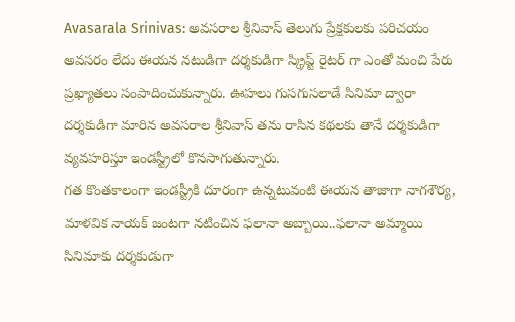Avasarala Srinivas: అవసరాల శ్రీనివాస్ తెలుగు ప్రేక్షకులకు పరిచయం అవసరం లేదు ఈయన నటుడిగా దర్శకుడిగా స్క్రిప్ట్ రైటర్ గా ఎంతో మంచి పేరు ప్రఖ్యాతలు సంపాదించుకున్నారు. ఊహలు గుసగుసలాడే సినిమా ద్వారా దర్శకుడిగా మారిన అవసరాల శ్రీనివాస్ తను రాసిన కథలకు తానే దర్శకుడిగా వ్యవహరిస్తూ ఇండస్ట్రీలో కొనసాగుతున్నారు.
గత కొంతకాలంగా ఇండస్ట్రీకి దూరంగా ఉన్నటువంటి ఈయన తాజాగా నాగశౌర్య, మాళవిక నాయక్ జంటగా నటించిన ఫలానా అబ్బాయి..ఫలానా అమ్మాయి సినిమాకు దర్శకుడుగా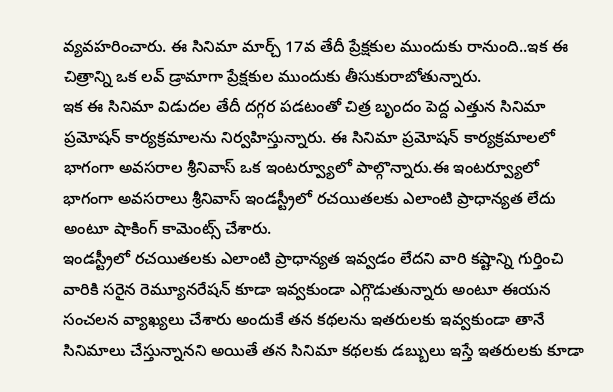వ్యవహరించారు. ఈ సినిమా మార్చ్ 17వ తేదీ ప్రేక్షకుల ముందుకు రానుంది..ఇక ఈ చిత్రాన్ని ఒక లవ్ డ్రామాగా ప్రేక్షకుల ముందుకు తీసుకురాబోతున్నారు.
ఇక ఈ సినిమా విడుదల తేదీ దగ్గర పడటంతో చిత్ర బృందం పెద్ద ఎత్తున సినిమా ప్రమోషన్ కార్యక్రమాలను నిర్వహిస్తున్నారు. ఈ సినిమా ప్రమోషన్ కార్యక్రమాలలో భాగంగా అవసరాల శ్రీనివాస్ ఒక ఇంటర్వ్యూలో పాల్గొన్నారు.ఈ ఇంటర్వ్యూలో భాగంగా అవసరాలు శ్రీనివాస్ ఇండస్ట్రీలో రచయితలకు ఎలాంటి ప్రాధాన్యత లేదు అంటూ షాకింగ్ కామెంట్స్ చేశారు.
ఇండస్ట్రీలో రచయితలకు ఎలాంటి ప్రాధాన్యత ఇవ్వడం లేదని వారి కష్టాన్ని గుర్తించి వారికి సరైన రెమ్యూనరేషన్ కూడా ఇవ్వకుండా ఎగ్గొడుతున్నారు అంటూ ఈయన సంచలన వ్యాఖ్యలు చేశారు అందుకే తన కథలను ఇతరులకు ఇవ్వకుండా తానే సినిమాలు చేస్తున్నానని అయితే తన సినిమా కథలకు డబ్బులు ఇస్తే ఇతరులకు కూడా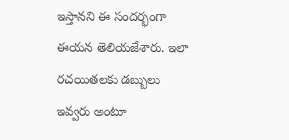ఇస్తానని ఈ సందర్భంగా ఈయన తెలియజేశారు. ఇలా రచయితలకు డబ్బులు ఇవ్వరు అంటూ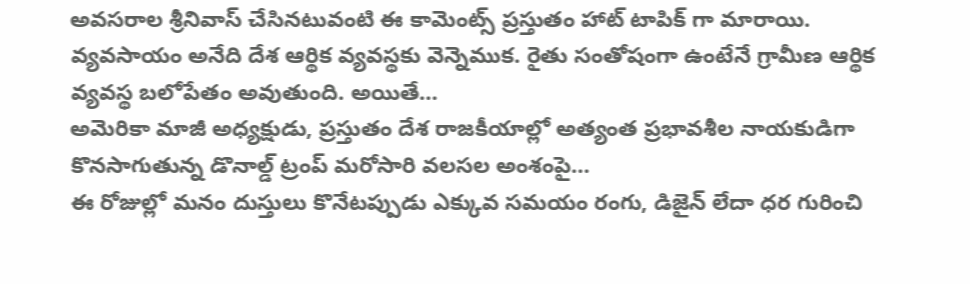అవసరాల శ్రీనివాస్ చేసినటువంటి ఈ కామెంట్స్ ప్రస్తుతం హాట్ టాపిక్ గా మారాయి.
వ్యవసాయం అనేది దేశ ఆర్థిక వ్యవస్థకు వెన్నెముక. రైతు సంతోషంగా ఉంటేనే గ్రామీణ ఆర్థిక వ్యవస్థ బలోపేతం అవుతుంది. అయితే…
అమెరికా మాజీ అధ్యక్షుడు, ప్రస్తుతం దేశ రాజకీయాల్లో అత్యంత ప్రభావశీల నాయకుడిగా కొనసాగుతున్న డొనాల్డ్ ట్రంప్ మరోసారి వలసల అంశంపై…
ఈ రోజుల్లో మనం దుస్తులు కొనేటప్పుడు ఎక్కువ సమయం రంగు, డిజైన్ లేదా ధర గురించి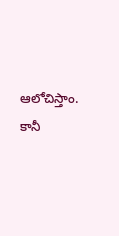ఆలోచిస్తాం. కానీ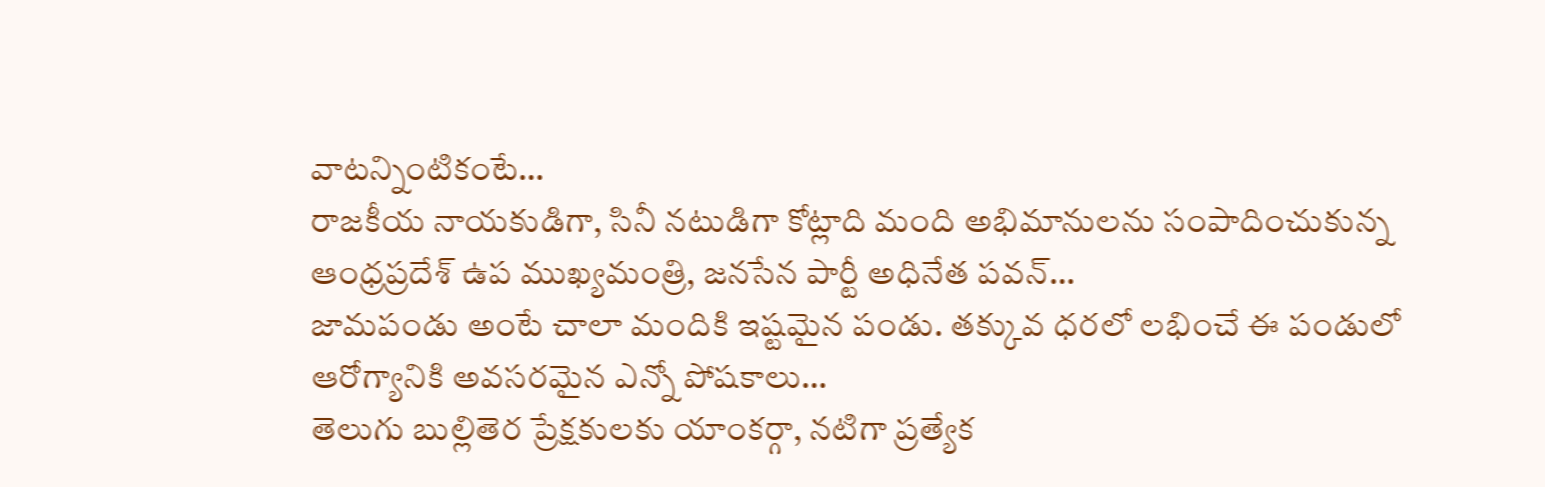వాటన్నింటికంటే…
రాజకీయ నాయకుడిగా, సినీ నటుడిగా కోట్లాది మంది అభిమానులను సంపాదించుకున్న ఆంధ్రప్రదేశ్ ఉప ముఖ్యమంత్రి, జనసేన పార్టీ అధినేత పవన్…
జామపండు అంటే చాలా మందికి ఇష్టమైన పండు. తక్కువ ధరలో లభించే ఈ పండులో ఆరోగ్యానికి అవసరమైన ఎన్నో పోషకాలు…
తెలుగు బుల్లితెర ప్రేక్షకులకు యాంకర్గా, నటిగా ప్రత్యేక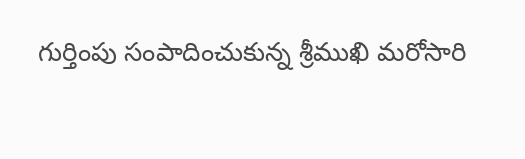గుర్తింపు సంపాదించుకున్న శ్రీముఖి మరోసారి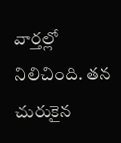వార్తల్లో నిలిచింది. తన చురుకైన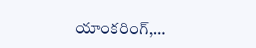యాంకరింగ్,…